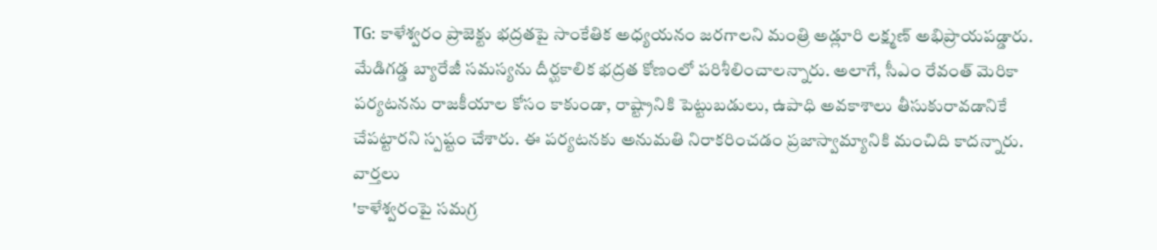TG: కాళేశ్వరం ప్రాజెక్టు భద్రతపై సాంకేతిక అధ్యయనం జరగాలని మంత్రి అడ్లూరి లక్ష్మణ్ అభిప్రాయపడ్డారు. మేడిగడ్డ బ్యారేజీ సమస్యను దీర్ఘకాలిక భద్రత కోణంలో పరిశీలించాలన్నారు. అలాగే, సీఎం రేవంత్ మెరికా పర్యటనను రాజకీయాల కోసం కాకుండా, రాష్ట్రానికి పెట్టుబడులు, ఉపాధి అవకాశాలు తీసుకురావడానికే చేపట్టారని స్పష్టం చేశారు. ఈ పర్యటనకు అనుమతి నిరాకరించడం ప్రజాస్వామ్యానికి మంచిది కాదన్నారు.
వార్తలు
'కాళేశ్వరంపై సమగ్ర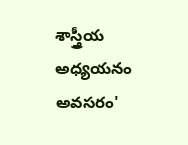శాస్త్రీయ అధ్యయనం అవసరం'